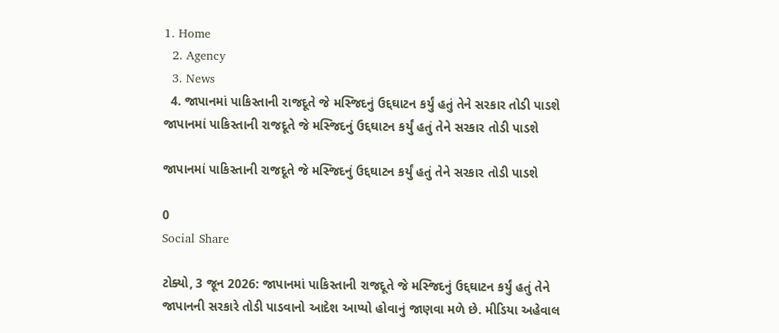1. Home
  2. Agency
  3. News
  4. જાપાનમાં પાકિસ્તાની રાજદૂતે જે મસ્જિદનું ઉદ્દઘાટન કર્યું હતું તેને સરકાર તોડી પાડશે
જાપાનમાં પાકિસ્તાની રાજદૂતે જે મસ્જિદનું ઉદ્દઘાટન કર્યું હતું તેને સરકાર તોડી પાડશે

જાપાનમાં પાકિસ્તાની રાજદૂતે જે મસ્જિદનું ઉદ્દઘાટન કર્યું હતું તેને સરકાર તોડી પાડશે

0
Social Share

ટોક્યો, 3 જૂન 2026: જાપાનમાં પાકિસ્તાની રાજદૂતે જે મસ્જિદનું ઉદ્દઘાટન કર્યું હતું તેને જાપાનની સરકારે તોડી પાડવાનો આદેશ આપ્યો હોવાનું જાણવા મળે છે. મીડિયા અહેવાલ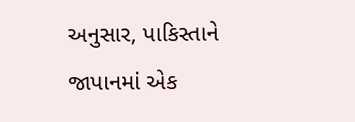અનુસાર, પાકિસ્તાને જાપાનમાં એક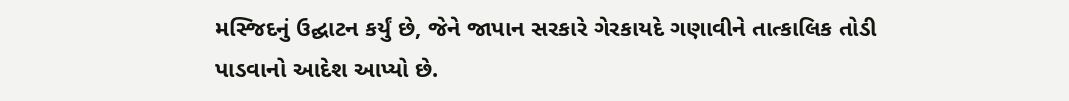મસ્જિદનું ઉદ્ઘાટન કર્યું છે, જેને જાપાન સરકારે ગેરકાયદે ગણાવીને તાત્કાલિક તોડી પાડવાનો આદેશ આપ્યો છે.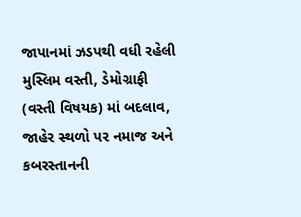જાપાનમાં ઝડપથી વધી રહેલી મુસ્લિમ વસ્તી, ડેમોગ્રાફી (વસ્તી વિષયક) માં બદલાવ, જાહેર સ્થળો પર નમાજ અને કબરસ્તાનની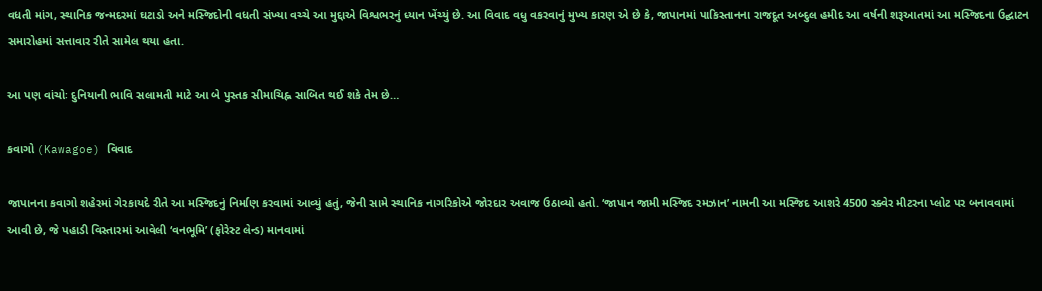વધતી માંગ, સ્થાનિક જન્મદરમાં ઘટાડો અને મસ્જિદોની વધતી સંખ્યા વચ્ચે આ મુદ્દાએ વિશ્વભરનું ધ્યાન ખેંચ્યું છે. આ વિવાદ વધુ વકરવાનું મુખ્ય કારણ એ છે કે, જાપાનમાં પાકિસ્તાનના રાજદૂત અબ્દુલ હમીદ આ વર્ષની શરૂઆતમાં આ મસ્જિદના ઉદ્ઘાટન સમારોહમાં સત્તાવાર રીતે સામેલ થયા હતા.

આ પણ વાંચોઃ દુનિયાની ભાવિ સલામતી માટે આ બે પુસ્તક સીમાચિહ્ન સાબિત થઈ શકે તેમ છે…

કવાગો (Kawagoe) વિવાદ

જાપાનના કવાગો શહેરમાં ગેરકાયદે રીતે આ મસ્જિદનું નિર્માણ કરવામાં આવ્યું હતું, જેની સામે સ્થાનિક નાગરિકોએ જોરદાર અવાજ ઉઠાવ્યો હતો. ‘જાપાન જામી મસ્જિદ રમઝાન’ નામની આ મસ્જિદ આશરે 4500 સ્ક્વેર મીટરના પ્લોટ પર બનાવવામાં આવી છે, જે પહાડી વિસ્તારમાં આવેલી ‘વનભૂમિ’ (ફોરેસ્ટ લેન્ડ) માનવામાં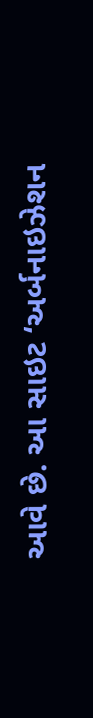આવે છે. આ સાઇટ ‘અર્બનાઇઝેશન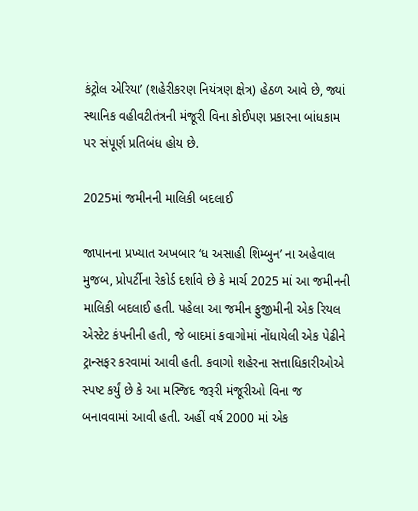કંટ્રોલ એરિયા’ (શહેરીકરણ નિયંત્રણ ક્ષેત્ર) હેઠળ આવે છે, જ્યાં સ્થાનિક વહીવટીતંત્રની મંજૂરી વિના કોઈપણ પ્રકારના બાંધકામ પર સંપૂર્ણ પ્રતિબંધ હોય છે.

2025માં જમીનની માલિકી બદલાઈ

જાપાનના પ્રખ્યાત અખબાર ‘ધ અસાહી શિમ્બુન’ ના અહેવાલ મુજબ, પ્રોપર્ટીના રેકોર્ડ દર્શાવે છે કે માર્ચ 2025 માં આ જમીનની માલિકી બદલાઈ હતી. પહેલા આ જમીન ફુજીમીની એક રિયલ એસ્ટેટ કંપનીની હતી, જે બાદમાં કવાગોમાં નોંધાયેલી એક પેઢીને ટ્રાન્સફર કરવામાં આવી હતી. કવાગો શહેરના સત્તાધિકારીઓએ સ્પષ્ટ કર્યું છે કે આ મસ્જિદ જરૂરી મંજૂરીઓ વિના જ બનાવવામાં આવી હતી. અહીં વર્ષ 2000 માં એક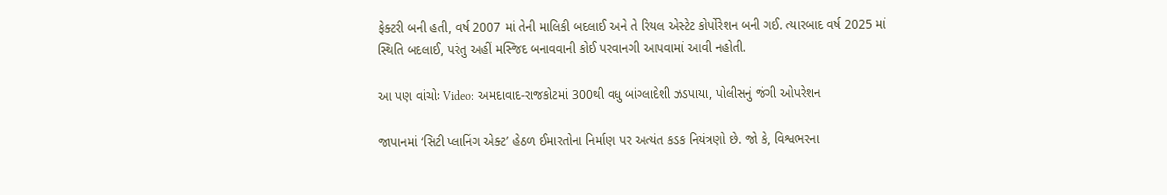ફેક્ટરી બની હતી, વર્ષ 2007 માં તેની માલિકી બદલાઈ અને તે રિયલ એસ્ટેટ કોર્પોરેશન બની ગઈ. ત્યારબાદ વર્ષ 2025 માં સ્થિતિ બદલાઈ, પરંતુ અહીં મસ્જિદ બનાવવાની કોઈ પરવાનગી આપવામાં આવી નહોતી.

આ પણ વાંચોઃ Video: અમદાવાદ-રાજકોટમાં 300થી વધુ બાંગ્લાદેશી ઝડપાયા, પોલીસનું જંગી ઓપરેશન

જાપાનમાં ‘સિટી પ્લાનિંગ એક્ટ’ હેઠળ ઈમારતોના નિર્માણ પર અત્યંત કડક નિયંત્રણો છે. જો કે, વિશ્વભરના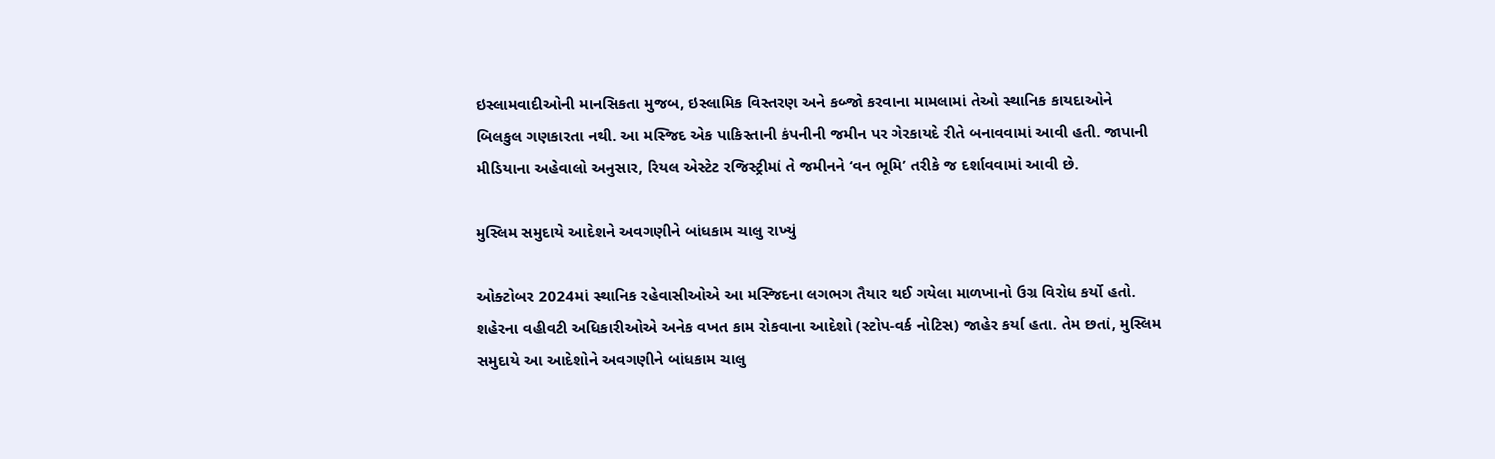ઇસ્લામવાદીઓની માનસિકતા મુજબ, ઇસ્લામિક વિસ્તરણ અને કબ્જો કરવાના મામલામાં તેઓ સ્થાનિક કાયદાઓને બિલકુલ ગણકારતા નથી. આ મસ્જિદ એક પાકિસ્તાની કંપનીની જમીન પર ગેરકાયદે રીતે બનાવવામાં આવી હતી. જાપાની મીડિયાના અહેવાલો અનુસાર, રિયલ એસ્ટેટ રજિસ્ટ્રીમાં તે જમીનને ‘વન ભૂમિ’ તરીકે જ દર્શાવવામાં આવી છે.

મુસ્લિમ સમુદાયે આદેશને અવગણીને બાંધકામ ચાલુ રાખ્યું

ઓક્ટોબર 2024માં સ્થાનિક રહેવાસીઓએ આ મસ્જિદના લગભગ તૈયાર થઈ ગયેલા માળખાનો ઉગ્ર વિરોધ કર્યો હતો. શહેરના વહીવટી અધિકારીઓએ અનેક વખત કામ રોકવાના આદેશો (સ્ટોપ-વર્ક નોટિસ) જાહેર કર્યા હતા. તેમ છતાં, મુસ્લિમ સમુદાયે આ આદેશોને અવગણીને બાંધકામ ચાલુ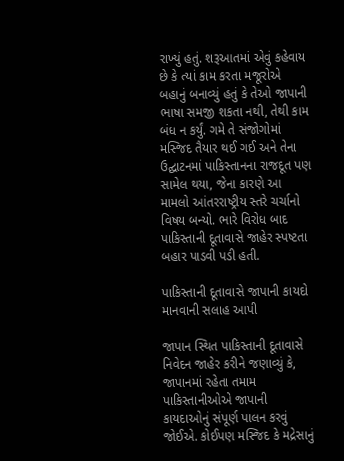રાખ્યું હતું. શરૂઆતમાં એવું કહેવાય છે કે ત્યાં કામ કરતા મજૂરોએ બહાનું બનાવ્યું હતું કે તેઓ જાપાની ભાષા સમજી શકતા નથી, તેથી કામ બંધ ન કર્યું. ગમે તે સંજોગોમાં મસ્જિદ તૈયાર થઈ ગઈ અને તેના ઉદ્ઘાટનમાં પાકિસ્તાનના રાજદૂત પણ સામેલ થયા, જેના કારણે આ મામલો આંતરરાષ્ટ્રીય સ્તરે ચર્ચાનો વિષય બન્યો. ભારે વિરોધ બાદ પાકિસ્તાની દૂતાવાસે જાહેર સ્પષ્ટતા બહાર પાડવી પડી હતી.

પાકિસ્તાની દૂતાવાસે જાપાની કાયદો માનવાની સલાહ આપી

જાપાન સ્થિત પાકિસ્તાની દૂતાવાસે નિવેદન જાહેર કરીને જણાવ્યું કે, જાપાનમાં રહેતા તમામ પાકિસ્તાનીઓએ જાપાની કાયદાઓનું સંપૂર્ણ પાલન કરવું જોઈએ. કોઈપણ મસ્જિદ કે મદ્રેસાનું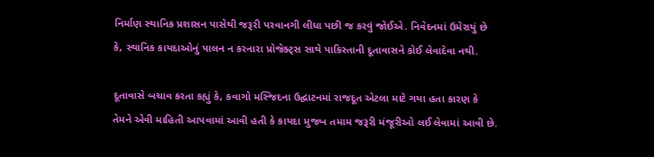નિર્માણ સ્થાનિક પ્રશાસન પાસેથી જરૂરી પરવાનગી લીધા પછી જ કરવું જોઈએ. નિવેદનમાં ઉમેરાયું છે કે, સ્થાનિક કાયદાઓનું પાલન ન કરનારા પ્રોજેક્ટ્સ સાથે પાકિસ્તાની દૂતાવાસને કોઈ લેવાદેવા નથી.

દૂતાવાસે બચાવ કરતા કહ્યું કે, કવાગો મસ્જિદના ઉદ્ઘાટનમાં રાજદૂત એટલા માટે ગયા હતા કારણ કે તેમને એવી માહિતી આપવામાં આવી હતી કે કાયદા મુજબ તમામ જરૂરી મંજૂરીઓ લઈ લેવામાં આવી છે.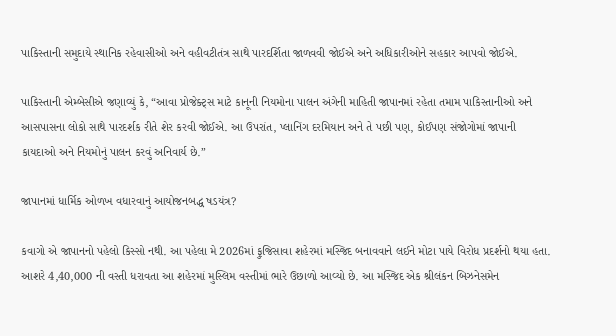પાકિસ્તાની સમુદાયે સ્થાનિક રહેવાસીઓ અને વહીવટીતંત્ર સાથે પારદર્શિતા જાળવવી જોઈએ અને અધિકારીઓને સહકાર આપવો જોઈએ.

પાકિસ્તાની એમ્બેસીએ જણાવ્યું કે, “આવા પ્રોજેક્ટ્સ માટે કાનૂની નિયમોના પાલન અંગેની માહિતી જાપાનમાં રહેતા તમામ પાકિસ્તાનીઓ અને આસપાસના લોકો સાથે પારદર્શક રીતે શેર કરવી જોઈએ. આ ઉપરાંત, પ્લાનિંગ દરમિયાન અને તે પછી પણ, કોઈપણ સંજોગોમાં જાપાની કાયદાઓ અને નિયમોનું પાલન કરવું અનિવાર્ય છે.”

જાપાનમાં ધાર્મિક ઓળખ વધારવાનું આયોજનબદ્ધ ષડયંત્ર?

કવાગો એ જાપાનનો પહેલો કિસ્સો નથી. આ પહેલા મે 2026માં ફુજિસાવા શહેરમાં મસ્જિદ બનાવવાને લઈને મોટા પાયે વિરોધ પ્રદર્શનો થયા હતા. આશરે 4,40,000 ની વસ્તી ધરાવતા આ શહેરમાં મુસ્લિમ વસ્તીમાં ભારે ઉછાળો આવ્યો છે. આ મસ્જિદ એક શ્રીલંકન બિઝનેસમેન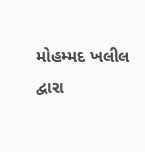મોહમ્મદ ખલીલ દ્વારા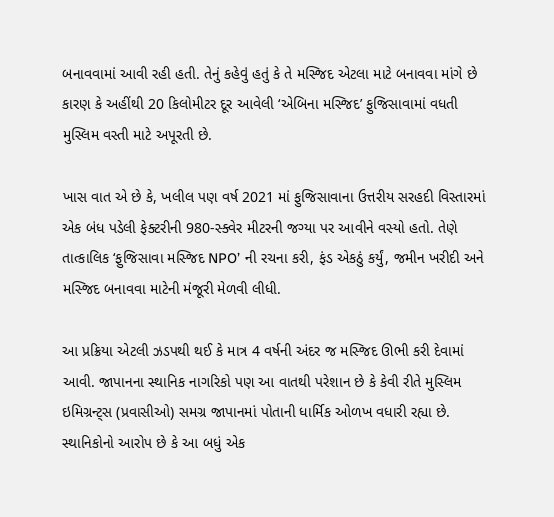બનાવવામાં આવી રહી હતી. તેનું કહેવું હતું કે તે મસ્જિદ એટલા માટે બનાવવા માંગે છે કારણ કે અહીંથી 20 કિલોમીટર દૂર આવેલી ‘એબિના મસ્જિદ’ ફુજિસાવામાં વધતી મુસ્લિમ વસ્તી માટે અપૂરતી છે.

ખાસ વાત એ છે કે, ખલીલ પણ વર્ષ 2021 માં ફુજિસાવાના ઉત્તરીય સરહદી વિસ્તારમાં એક બંધ પડેલી ફેક્ટરીની 980-સ્ક્વેર મીટરની જગ્યા પર આવીને વસ્યો હતો. તેણે તાત્કાલિક ‘ફુજિસાવા મસ્જિદ NPO’ ની રચના કરી, ફંડ એકઠું કર્યું, જમીન ખરીદી અને મસ્જિદ બનાવવા માટેની મંજૂરી મેળવી લીધી.

આ પ્રક્રિયા એટલી ઝડપથી થઈ કે માત્ર 4 વર્ષની અંદર જ મસ્જિદ ઊભી કરી દેવામાં આવી. જાપાનના સ્થાનિક નાગરિકો પણ આ વાતથી પરેશાન છે કે કેવી રીતે મુસ્લિમ ઇમિગ્રન્ટ્સ (પ્રવાસીઓ) સમગ્ર જાપાનમાં પોતાની ધાર્મિક ઓળખ વધારી રહ્યા છે. સ્થાનિકોનો આરોપ છે કે આ બધું એક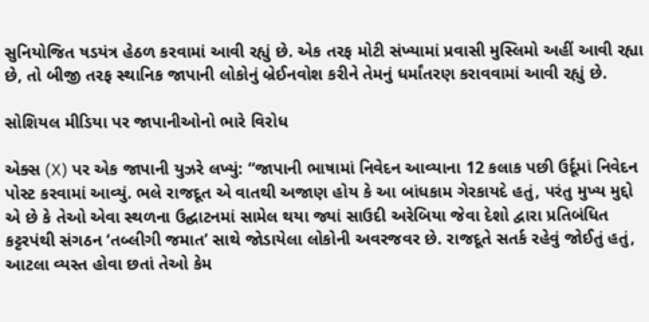સુનિયોજિત ષડયંત્ર હેઠળ કરવામાં આવી રહ્યું છે. એક તરફ મોટી સંખ્યામાં પ્રવાસી મુસ્લિમો અહીં આવી રહ્યા છે, તો બીજી તરફ સ્થાનિક જાપાની લોકોનું બ્રેઈનવોશ કરીને તેમનું ધર્માંતરણ કરાવવામાં આવી રહ્યું છે.

સોશિયલ મીડિયા પર જાપાનીઓનો ભારે વિરોધ

એક્સ (X) પર એક જાપાની યુઝરે લખ્યું: “જાપાની ભાષામાં નિવેદન આવ્યાના 12 કલાક પછી ઉર્દૂમાં નિવેદન પોસ્ટ કરવામાં આવ્યું. ભલે રાજદૂત એ વાતથી અજાણ હોય કે આ બાંધકામ ગેરકાયદે હતું, પરંતુ મુખ્ય મુદ્દો એ છે કે તેઓ એવા સ્થળના ઉદ્ઘાટનમાં સામેલ થયા જ્યાં સાઉદી અરેબિયા જેવા દેશો દ્વારા પ્રતિબંધિત કટ્ટરપંથી સંગઠન ‘તબ્લીગી જમાત’ સાથે જોડાયેલા લોકોની અવરજવર છે. રાજદૂતે સતર્ક રહેવું જોઈતું હતું, આટલા વ્યસ્ત હોવા છતાં તેઓ કેમ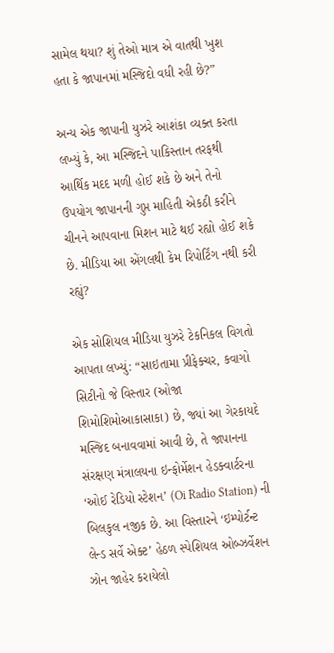સામેલ થયા? શું તેઓ માત્ર એ વાતથી ખુશ હતા કે જાપાનમાં મસ્જિદો વધી રહી છે?”

અન્ય એક જાપાની યુઝરે આશંકા વ્યક્ત કરતા લખ્યું કે, આ મસ્જિદને પાકિસ્તાન તરફથી આર્થિક મદદ મળી હોઈ શકે છે અને તેનો ઉપયોગ જાપાનની ગુપ્ત માહિતી એકઠી કરીને ચીનને આપવાના મિશન માટે થઈ રહ્યો હોઈ શકે છે. મીડિયા આ એંગલથી કેમ રિપોર્ટિંગ નથી કરી રહ્યું?

એક સોશિયલ મીડિયા યુઝરે ટેકનિકલ વિગતો આપતા લખ્યું: “સાઇતામા પ્રીફેક્ચર, કવાગો સિટીનો જે વિસ્તાર (ઓજા શિમોશિમોઆકાસાકા) છે, જ્યાં આ ગેરકાયદે મસ્જિદ બનાવવામાં આવી છે, તે જાપાનના સંરક્ષણ મંત્રાલયના ઇન્ફોર્મેશન હેડક્વાર્ટરના ‘ઓઈ રેડિયો સ્ટેશન’ (Oi Radio Station) ની બિલકુલ નજીક છે. આ વિસ્તારને ‘ઇમ્પોર્ટન્ટ લેન્ડ સર્વે એક્ટ’ હેઠળ સ્પેશિયલ ઓબ્ઝર્વેશન ઝોન જાહેર કરાયેલો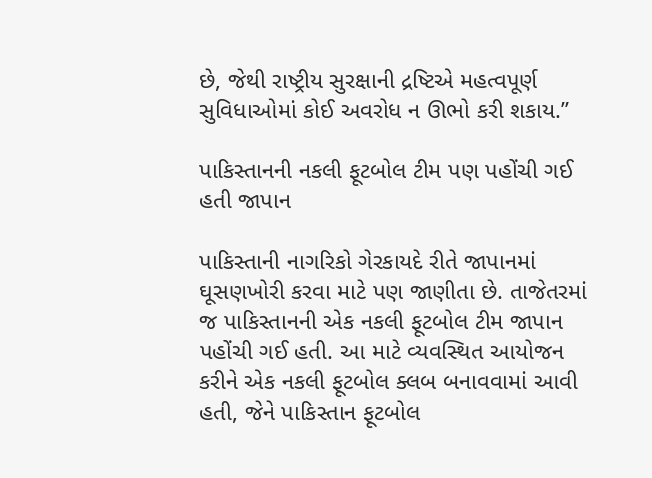છે, જેથી રાષ્ટ્રીય સુરક્ષાની દ્રષ્ટિએ મહત્વપૂર્ણ સુવિધાઓમાં કોઈ અવરોધ ન ઊભો કરી શકાય.”

પાકિસ્તાનની નકલી ફૂટબોલ ટીમ પણ પહોંચી ગઈ હતી જાપાન

પાકિસ્તાની નાગરિકો ગેરકાયદે રીતે જાપાનમાં ઘૂસણખોરી કરવા માટે પણ જાણીતા છે. તાજેતરમાં જ પાકિસ્તાનની એક નકલી ફૂટબોલ ટીમ જાપાન પહોંચી ગઈ હતી. આ માટે વ્યવસ્થિત આયોજન કરીને એક નકલી ફૂટબોલ ક્લબ બનાવવામાં આવી હતી, જેને પાકિસ્તાન ફૂટબોલ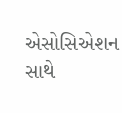એસોસિએશન સાથે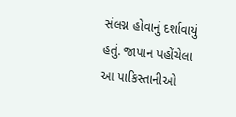સંલગ્ન હોવાનું દર્શાવાયું હતું. જાપાન પહોંચેલા આ પાકિસ્તાનીઓ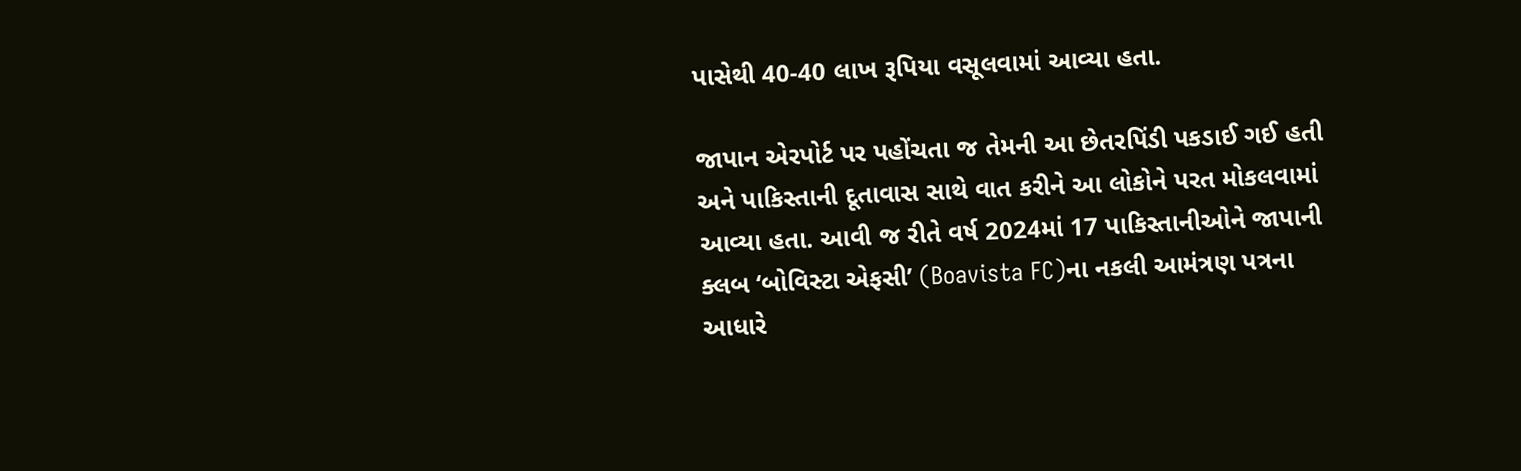પાસેથી 40-40 લાખ રૂપિયા વસૂલવામાં આવ્યા હતા.

જાપાન એરપોર્ટ પર પહોંચતા જ તેમની આ છેતરપિંડી પકડાઈ ગઈ હતી અને પાકિસ્તાની દૂતાવાસ સાથે વાત કરીને આ લોકોને પરત મોકલવામાં આવ્યા હતા. આવી જ રીતે વર્ષ 2024માં 17 પાકિસ્તાનીઓને જાપાની ક્લબ ‘બોવિસ્ટા એફસી’ (Boavista FC)ના નકલી આમંત્રણ પત્રના આધારે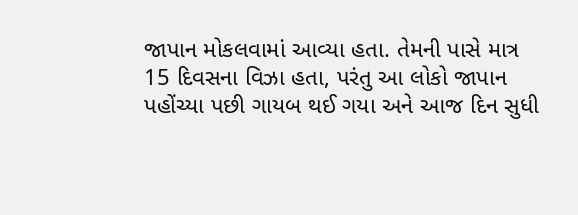જાપાન મોકલવામાં આવ્યા હતા. તેમની પાસે માત્ર 15 દિવસના વિઝા હતા, પરંતુ આ લોકો જાપાન પહોંચ્યા પછી ગાયબ થઈ ગયા અને આજ દિન સુધી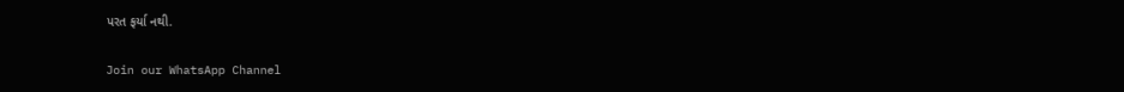પરત ફર્યા નથી.

Join our WhatsApp Channel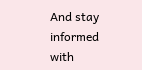And stay informed with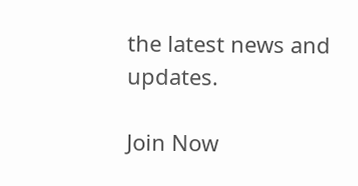the latest news and updates.

Join Now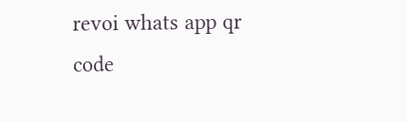revoi whats app qr code